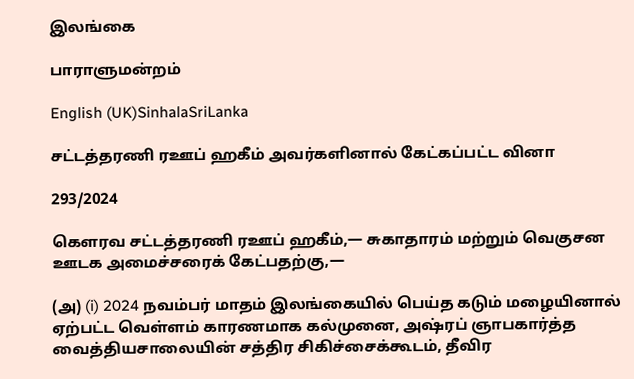இலங்கை

பாராளுமன்றம்

English (UK)SinhalaSriLanka

சட்டத்தரணி ரஊப் ஹகீம் அவர்களினால் கேட்கப்பட்ட வினா

293/2024

கௌரவ சட்டத்தரணி ரஊப் ஹகீம்,— சுகாதாரம் மற்றும் வெகுசன ஊடக அமைச்சரைக் கேட்பதற்கு,—

(அ) (i) 2024 நவம்பர் மாதம் இலங்கையில் பெய்த கடும் மழையினால் ஏற்பட்ட வெள்ளம் காரணமாக கல்முனை, அஷ்ரப் ஞாபகார்த்த வைத்தியசாலையின் சத்திர சிகிச்சைக்கூடம், தீவிர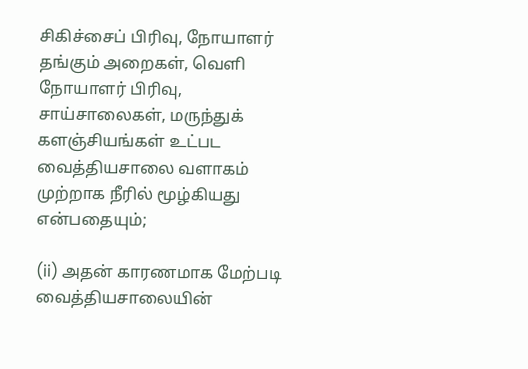சிகிச்சைப் பிரிவு, நோயாளர் தங்கும் அறைகள், வெளி நோயாளர் பிரிவு, சாய்சாலைகள், மருந்துக் களஞ்சியங்கள் உட்பட வைத்தியசாலை வளாகம் முற்றாக நீரில் மூழ்கியது என்பதையும்;

(ii) அதன் காரணமாக மேற்படி வைத்தியசாலையின்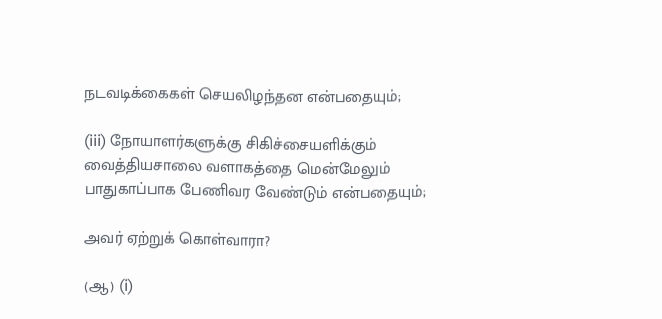நடவடிக்கைகள் செயலிழந்தன என்பதையும்;

(iii) நோயாளர்களுக்கு சிகிச்சையளிக்கும் வைத்தியசாலை வளாகத்தை மென்மேலும் பாதுகாப்பாக பேணிவர வேண்டும் என்பதையும்;

அவர் ஏற்றுக் கொள்வாரா?

(ஆ) (i)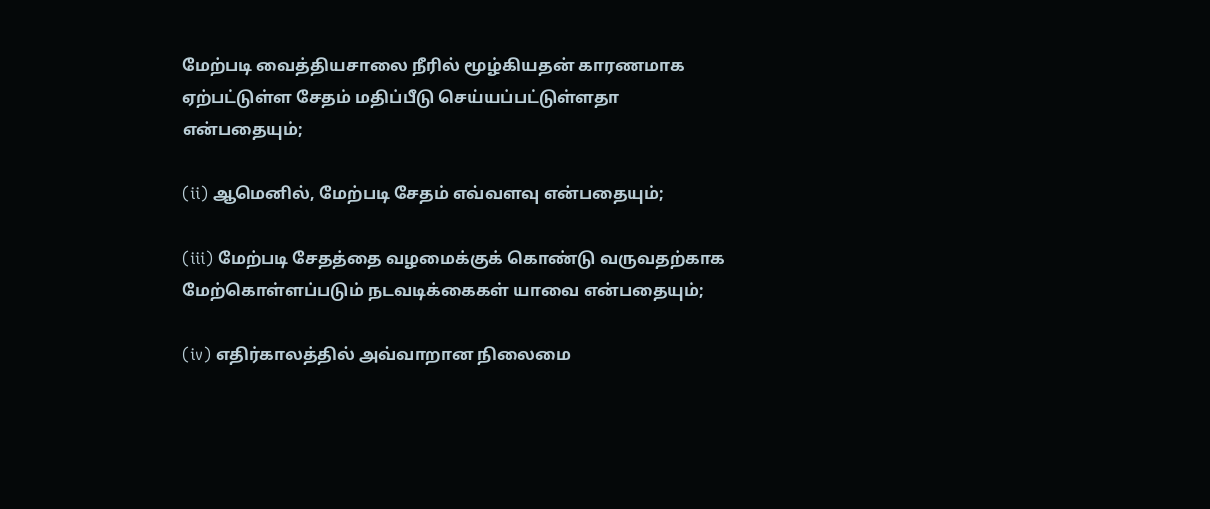மேற்படி வைத்தியசாலை நீரில் மூழ்கியதன் காரணமாக ஏற்பட்டுள்ள சேதம் மதிப்பீடு செய்யப்பட்டுள்ளதா என்பதையும்;

(ii) ஆமெனில், மேற்படி சேதம் எவ்வளவு என்பதையும்;

(iii) மேற்படி சேதத்தை வழமைக்குக் கொண்டு வருவதற்காக மேற்கொள்ளப்படும் நடவடிக்கைகள் யாவை என்பதையும்;

(iv) எதிர்காலத்தில் அவ்வாறான நிலைமை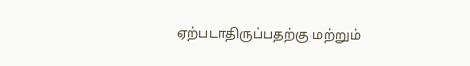ஏற்படாதிருப்பதற்கு மற்றும்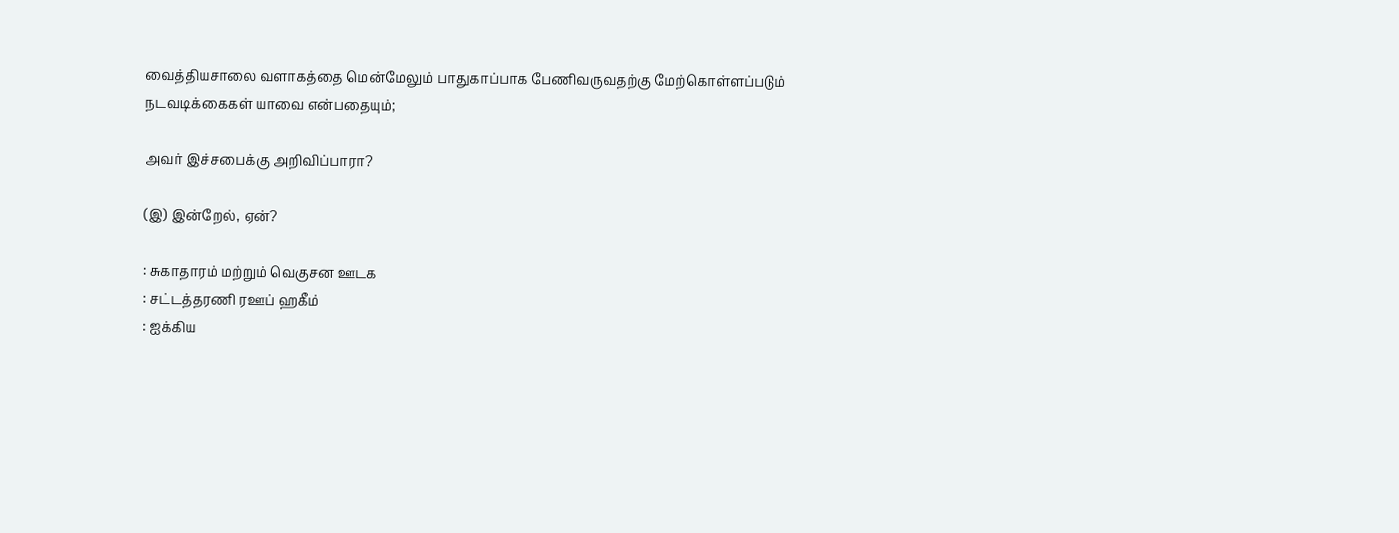வைத்தியசாலை வளாகத்தை மென்மேலும் பாதுகாப்பாக பேணிவருவதற்கு மேற்கொள்ளப்படும் நடவடிக்கைகள் யாவை என்பதையும்;

அவர் இச்சபைக்கு அறிவிப்பாரா?

(இ) இன்றேல், ஏன்?

: சுகாதாரம் மற்றும் வெகுசன ஊடக
: சட்டத்தரணி ரஊப் ஹகீம்
: ஐக்கிய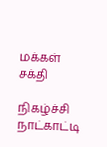மக்கள் சக்தி

நிகழ்ச்சி நாட்காட்டி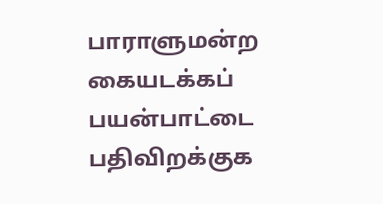பாராளுமன்ற கையடக்கப் பயன்பாட்டை பதிவிறக்குக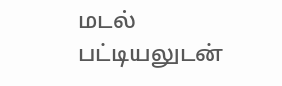மடல் பட்டியலுடன்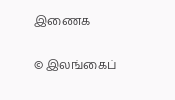இணைக

© இலங்கைப்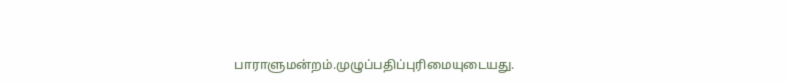பாராளுமன்றம்.முழுப்பதிப்புரிமையுடையது.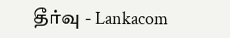தீர்வு - Lankacom